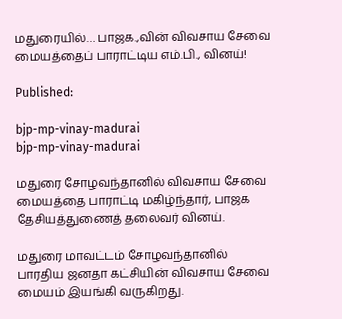மதுரையில்… பாஜக.,வின் விவசாய சேவை மையத்தைப் பாராட்டிய எம்.பி., வினய்!

Published:

bjp-mp-vinay-madurai
bjp-mp-vinay-madurai

மதுரை சோழவந்தானில் விவசாய சேவை மையத்தை பாராட்டி மகிழ்ந்தார், பாஜக தேசியத்துணைத் தலைவர் வினய்.

மதுரை மாவட்டம் சோழவந்தானில் பாரதிய ஜனதா கட்சியின் விவசாய சேவை மையம் இயங்கி வருகிறது.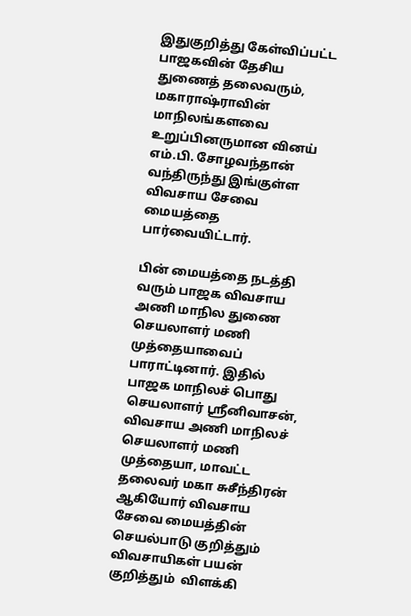இதுகுறித்து கேள்விப்பட்ட பாஜகவின் தேசிய துணைத் தலைவரும், மகாராஷ்ராவின் மாநிலங்களவை உறுப்பினருமான வினய் எம்.பி. சோழவந்தான் வந்திருந்து இங்குள்ள விவசாய சேவை மையத்தை பார்வையிட்டார்.

பின் மையத்தை நடத்தி வரும் பாஜக விவசாய அணி மாநில துணை செயலாளர் மணி முத்தையாவைப் பாராட்டினார். இதில்  பாஜக மாநிலச் பொது செயலாளர் ஸ்ரீனிவாசன், விவசாய அணி மாநிலச் செயலாளர் மணி முத்தையா, மாவட்ட தலைவர் மகா சுசீந்திரன் ஆகியோர் விவசாய சேவை மையத்தின் செயல்பாடு குறித்தும் விவசாயிகள் பயன் குறித்தும்  விளக்கி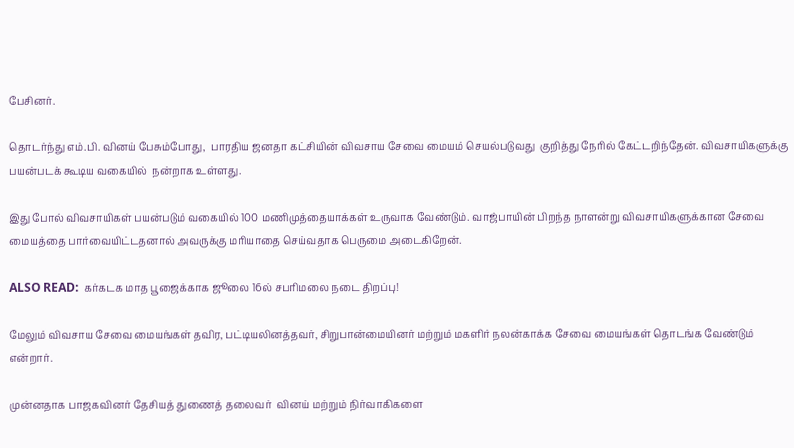பேசினர்.

தொடர்ந்து எம்.பி. வினய் பேசும்போது,  பாரதிய ஜனதா கட்சியின் விவசாய சேவை மையம் செயல்படுவது  குறித்து நேரில் கேட்டறிந்தேன். விவசாயிகளுக்கு பயன்படக் கூடிய வகையில்  நன்றாக உள்ளது.

இது போல் விவசாயிகள் பயன்படும் வகையில் 100 மணிமுத்தையாக்கள் உருவாக வேண்டும். வாஜ்பாயின் பிறந்த நாளன்று விவசாயிகளுக்கான சேவை மையத்தை பார்வையிட்டதனால் அவருக்கு மரியாதை செய்வதாக பெருமை அடைகிறேன்.

ALSO READ:  கர்கடக மாத பூஜைக்காக ஜூலை 16ல் சபரிமலை நடை திறப்பு!

மேலும் விவசாய சேவை மையங்கள் தவிர, பட்டியலினத்தவர், சிறுபான்மையினர் மற்றும் மகளிர் நலன்காக்க சேவை மையங்கள் தொடங்க வேண்டும் என்றார்.

முன்னதாக பாஜகவினர் தேசியத் துணைத் தலைவர்  வினய் மற்றும் நிர்வாகிகளை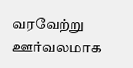வரவேற்று ஊர்வலமாக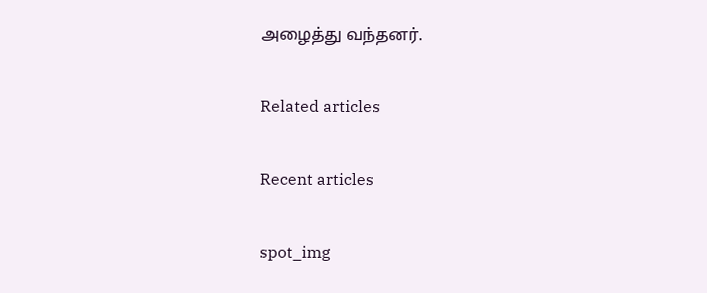அழைத்து வந்தனர்.

Related articles

Recent articles

spot_img